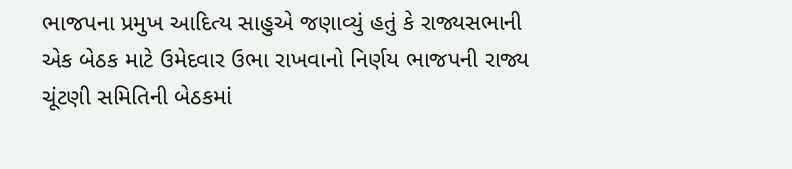ભાજપના પ્રમુખ આદિત્ય સાહુએ જણાવ્યું હતું કે રાજ્યસભાની એક બેઠક માટે ઉમેદવાર ઉભા રાખવાનો નિર્ણય ભાજપની રાજ્ય ચૂંટણી સમિતિની બેઠકમાં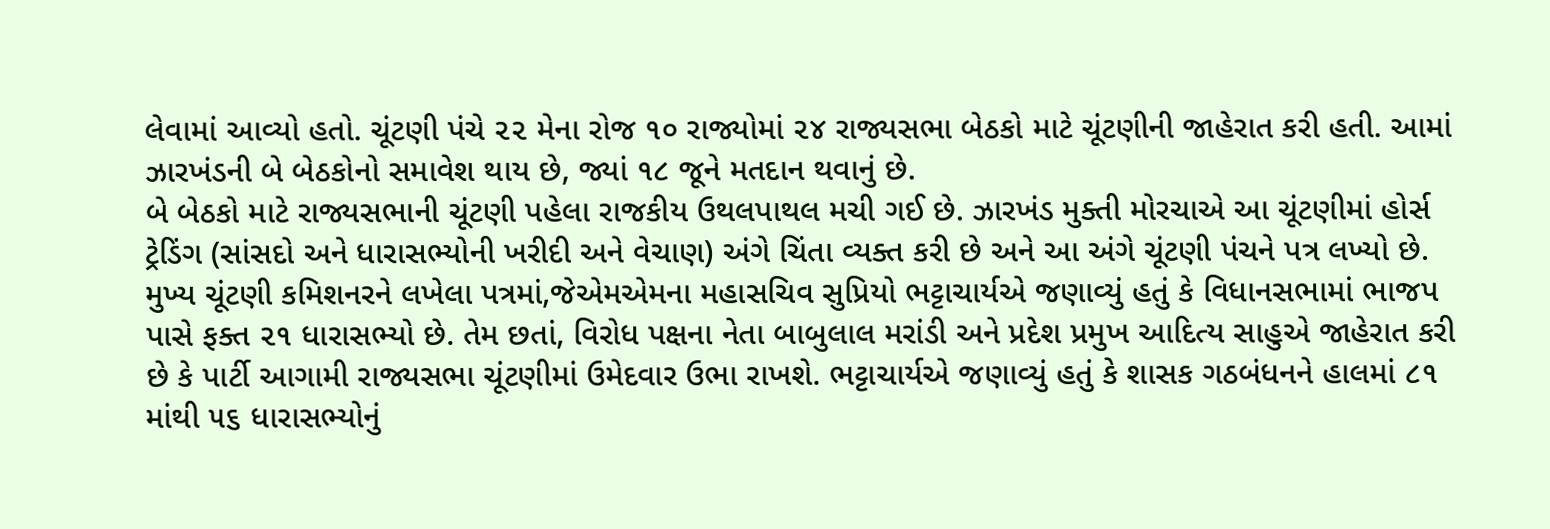લેવામાં આવ્યો હતો. ચૂંટણી પંચે ૨૨ મેના રોજ ૧૦ રાજ્યોમાં ૨૪ રાજ્યસભા બેઠકો માટે ચૂંટણીની જાહેરાત કરી હતી. આમાં ઝારખંડની બે બેઠકોનો સમાવેશ થાય છે, જ્યાં ૧૮ જૂને મતદાન થવાનું છે.
બે બેઠકો માટે રાજ્યસભાની ચૂંટણી પહેલા રાજકીય ઉથલપાથલ મચી ગઈ છે. ઝારખંડ મુક્તી મોરચાએ આ ચૂંટણીમાં હોર્સ ટ્રેડિંગ (સાંસદો અને ધારાસભ્યોની ખરીદી અને વેચાણ) અંગે ચિંતા વ્યક્ત કરી છે અને આ અંગે ચૂંટણી પંચને પત્ર લખ્યો છે.
મુખ્ય ચૂંટણી કમિશનરને લખેલા પત્રમાં,જેએમએમના મહાસચિવ સુપ્રિયો ભટ્ટાચાર્યએ જણાવ્યું હતું કે વિધાનસભામાં ભાજપ પાસે ફક્ત ૨૧ ધારાસભ્યો છે. તેમ છતાં, વિરોધ પક્ષના નેતા બાબુલાલ મરાંડી અને પ્રદેશ પ્રમુખ આદિત્ય સાહુએ જાહેરાત કરી છે કે પાર્ટી આગામી રાજ્યસભા ચૂંટણીમાં ઉમેદવાર ઉભા રાખશે. ભટ્ટાચાર્યએ જણાવ્યું હતું કે શાસક ગઠબંધનને હાલમાં ૮૧ માંથી ૫૬ ધારાસભ્યોનું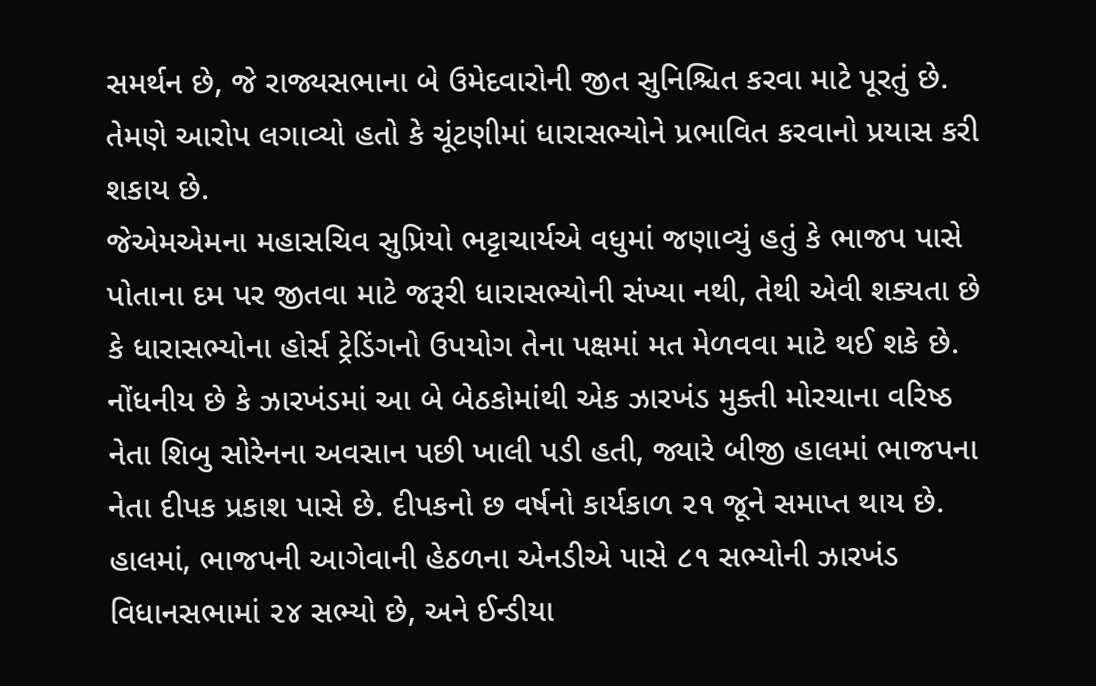સમર્થન છે, જે રાજ્યસભાના બે ઉમેદવારોની જીત સુનિશ્ચિત કરવા માટે પૂરતું છે. તેમણે આરોપ લગાવ્યો હતો કે ચૂંટણીમાં ધારાસભ્યોને પ્રભાવિત કરવાનો પ્રયાસ કરી શકાય છે.
જેએમએમના મહાસચિવ સુપ્રિયો ભટ્ટાચાર્યએ વધુમાં જણાવ્યું હતું કે ભાજપ પાસે પોતાના દમ પર જીતવા માટે જરૂરી ધારાસભ્યોની સંખ્યા નથી, તેથી એવી શક્યતા છે કે ધારાસભ્યોના હોર્સ ટ્રેડિંગનો ઉપયોગ તેના પક્ષમાં મત મેળવવા માટે થઈ શકે છે.
નોંધનીય છે કે ઝારખંડમાં આ બે બેઠકોમાંથી એક ઝારખંડ મુક્તી મોરચાના વરિષ્ઠ નેતા શિબુ સોરેનના અવસાન પછી ખાલી પડી હતી, જ્યારે બીજી હાલમાં ભાજપના નેતા દીપક પ્રકાશ પાસે છે. દીપકનો છ વર્ષનો કાર્યકાળ ૨૧ જૂને સમાપ્ત થાય છે.
હાલમાં, ભાજપની આગેવાની હેઠળના એનડીએ પાસે ૮૧ સભ્યોની ઝારખંડ વિધાનસભામાં ૨૪ સભ્યો છે, અને ઈન્ડીયા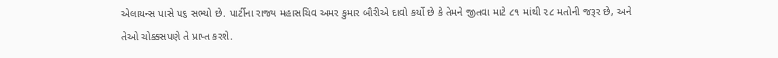એલાયન્સ પાસે ૫૬ સભ્યો છે. પાર્ટીના રાજ્ય મહાસચિવ અમર કુમાર બૌરીએ દાવો કર્યો છે કે તેમને જીતવા માટે ૮૧ માંથી ૨૮ મતોની જરૂર છે, અને તેઓ ચોક્કસપણે તે પ્રાપ્ત કરશે.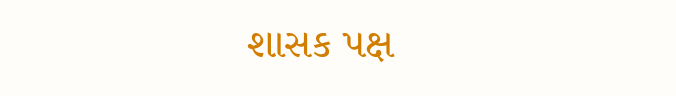શાસક પક્ષ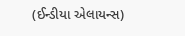(ઈન્ડીયા એલાયન્સ)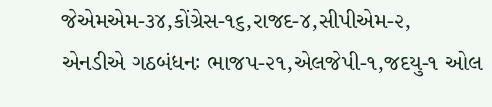જેએમએમ-૩૪,કોંગ્રેસ-૧૬,રાજદ-૪,સીપીએમ-૨,
એનડીએ ગઠબંધનઃ ભાજપ-૨૧,એલજેપી-૧,જદયુ-૧ ઓલ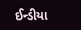ઈન્ડીયા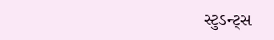સ્ટુડન્ટ્સ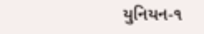યુનિયન-૧